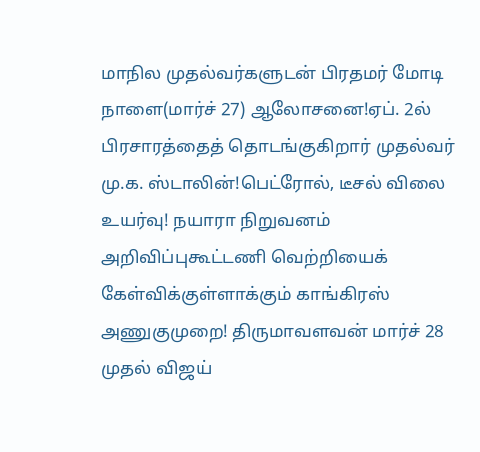மாநில முதல்வர்களுடன் பிரதமர் மோடி நாளை(மார்ச் 27) ஆலோசனை!ஏப். 2ல் பிரசாரத்தைத் தொடங்குகிறார் முதல்வர் மு.க. ஸ்டாலின்!பெட்ரோல், டீசல் விலை உயர்வு! நயாரா நிறுவனம் அறிவிப்புகூட்டணி வெற்றியைக் கேள்விக்குள்ளாக்கும் காங்கிரஸ் அணுகுமுறை! திருமாவளவன் மார்ச் 28 முதல் விஜய்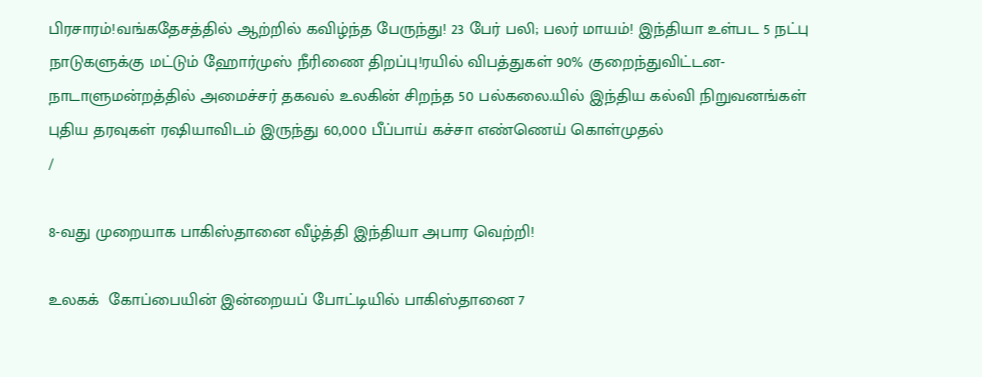பிரசாரம்!வங்கதேசத்தில் ஆற்றில் கவிழ்ந்த பேருந்து! 23 பேர் பலி; பலர் மாயம்! இந்தியா உள்பட 5 நட்பு நாடுகளுக்கு மட்டும் ஹோர்முஸ் நீரிணை திறப்பு!ரயில் விபத்துகள் 90% குறைந்துவிட்டன- நாடாளுமன்றத்தில் அமைச்சர் தகவல் உலகின் சிறந்த 50 பல்கலை.யில் இந்திய கல்வி நிறுவனங்கள் புதிய தரவுகள் ரஷியாவிடம் இருந்து 60,000 பீப்பாய் கச்சா எண்ணெய் கொள்முதல்
/

8-வது முறையாக பாகிஸ்தானை வீழ்த்தி இந்தியா அபார வெற்றி!

உலகக்  கோப்பையின் இன்றையப் போட்டியில் பாகிஸ்தானை 7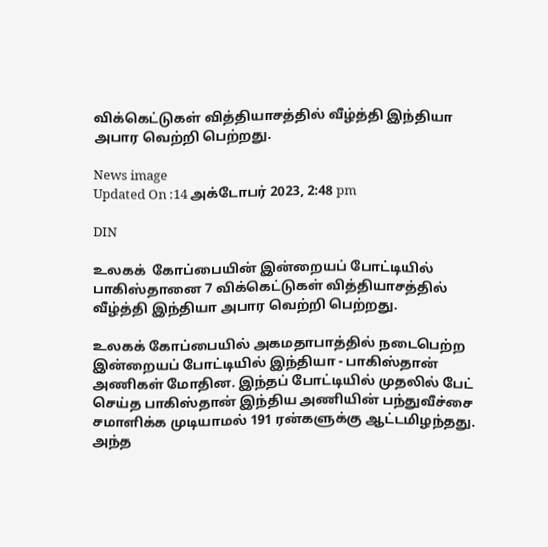விக்கெட்டுகள் வித்தியாசத்தில் வீழ்த்தி இந்தியா அபார வெற்றி பெற்றது.

News image
Updated On :14 அக்டோபர் 2023, 2:48 pm

DIN

உலகக்  கோப்பையின் இன்றையப் போட்டியில் பாகிஸ்தானை 7 விக்கெட்டுகள் வித்தியாசத்தில் வீழ்த்தி இந்தியா அபார வெற்றி பெற்றது.

உலகக் கோப்பையில் அகமதாபாத்தில் நடைபெற்ற இன்றையப் போட்டியில் இந்தியா - பாகிஸ்தான் அணிகள் மோதின. இந்தப் போட்டியில் முதலில் பேட் செய்த பாகிஸ்தான் இந்திய அணியின் பந்துவீச்சை சமாளிக்க முடியாமல் 191 ரன்களுக்கு ஆட்டமிழந்தது. அந்த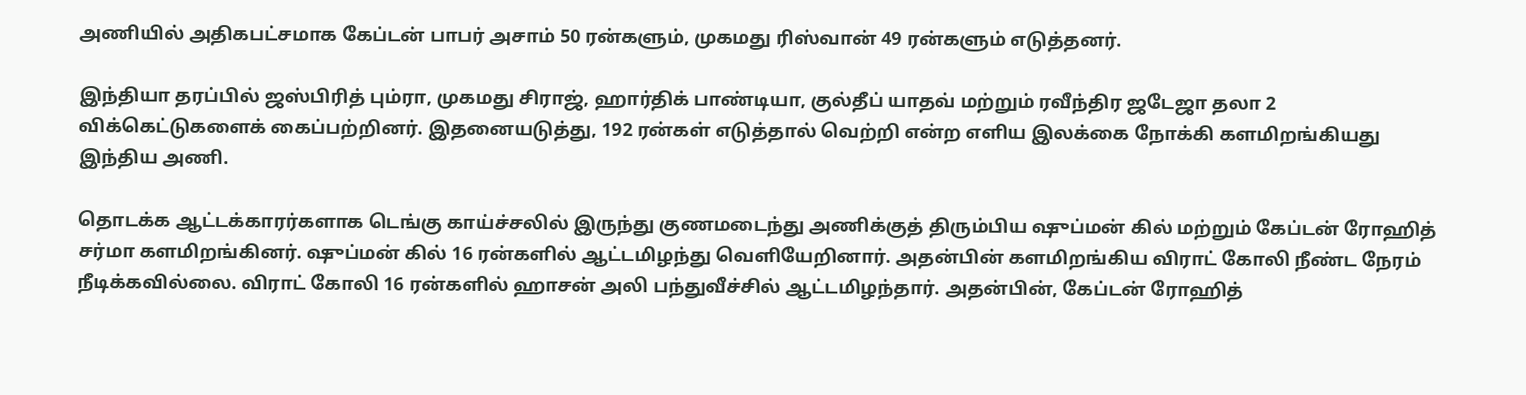அணியில் அதிகபட்சமாக கேப்டன் பாபர் அசாம் 50 ரன்களும், முகமது ரிஸ்வான் 49 ரன்களும் எடுத்தனர்.

இந்தியா தரப்பில் ஜஸ்பிரித் பும்ரா, முகமது சிராஜ், ஹார்திக் பாண்டியா, குல்தீப் யாதவ் மற்றும் ரவீந்திர ஜடேஜா தலா 2 விக்கெட்டுகளைக் கைப்பற்றினர். இதனையடுத்து, 192 ரன்கள் எடுத்தால் வெற்றி என்ற எளிய இலக்கை நோக்கி களமிறங்கியது இந்திய அணி.

தொடக்க ஆட்டக்காரர்களாக டெங்கு காய்ச்சலில் இருந்து குணமடைந்து அணிக்குத் திரும்பிய ஷுப்மன் கில் மற்றும் கேப்டன் ரோஹித் சர்மா களமிறங்கினர். ஷுப்மன் கில் 16 ரன்களில் ஆட்டமிழந்து வெளியேறினார். அதன்பின் களமிறங்கிய விராட் கோலி நீண்ட நேரம் நீடிக்கவில்லை. விராட் கோலி 16 ரன்களில் ஹாசன் அலி பந்துவீச்சில் ஆட்டமிழந்தார். அதன்பின், கேப்டன் ரோஹித்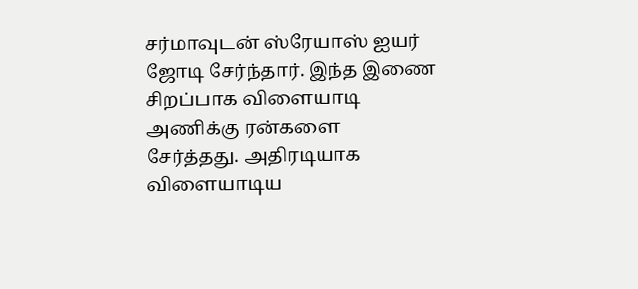சர்மாவுடன் ஸ்ரேயாஸ் ஐயர் ஜோடி சேர்ந்தார். இந்த இணை சிறப்பாக விளையாடி அணிக்கு ரன்களை சேர்த்தது. அதிரடியாக விளையாடிய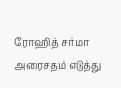ரோஹித் சர்மா அரைசதம் எடுத்து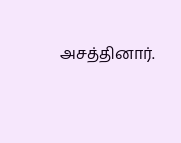அசத்தினார்.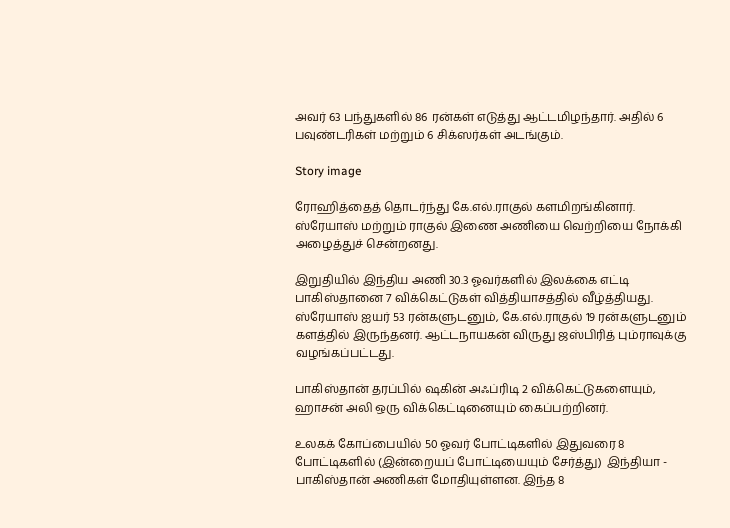அவர் 63 பந்துகளில் 86 ரன்கள் எடுத்து ஆட்டமிழந்தார். அதில் 6 பவுண்டரிகள் மற்றும் 6 சிக்ஸர்கள் அடங்கும்.

Story image

ரோஹித்தைத் தொடர்ந்து கே.எல்.ராகுல் களமிறங்கினார். ஸ்ரேயாஸ் மற்றும் ராகுல் இணை அணியை வெற்றியை நோக்கி அழைத்துச் சென்றனது.

இறுதியில் இந்திய அணி 30.3 ஓவர்களில் இலக்கை எட்டி பாகிஸ்தானை 7 விக்கெட்டுகள் வித்தியாசத்தில் வீழ்த்தியது. ஸ்ரேயாஸ் ஐயர் 53 ரன்களுடனும், கே.எல்.ராகுல் 19 ரன்களுடனும் களத்தில் இருந்தனர். ஆட்டநாயகன் விருது ஜஸ்பிரித் பும்ராவுக்கு வழங்கப்பட்டது.

பாகிஸ்தான் தரப்பில் ஷகின் அஃப்ரிடி 2 விக்கெட்டுகளையும், ஹாசன் அலி ஒரு விக்கெட்டினையும் கைப்பற்றினர்.

உலகக் கோப்பையில் 50 ஓவர் போட்டிகளில் இதுவரை 8 போட்டிகளில் (இன்றையப் போட்டியையும் சேர்த்து)  இந்தியா - பாகிஸ்தான் அணிகள் மோதியுள்ளன. இந்த 8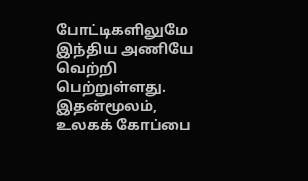போட்டிகளிலுமே இந்திய அணியே வெற்றி பெற்றுள்ளது. இதன்மூலம், உலகக் கோப்பை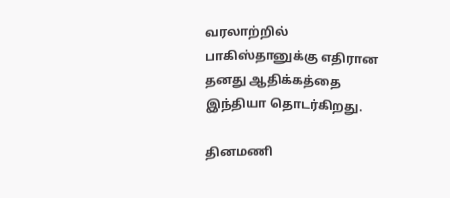வரலாற்றில் பாகிஸ்தானுக்கு எதிரான தனது ஆதிக்கத்தை இந்தியா தொடர்கிறது.

தினமணி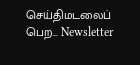செய்திமடலைப் பெற... Newsletter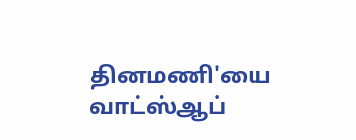தினமணி'யை வாட்ஸ்ஆப்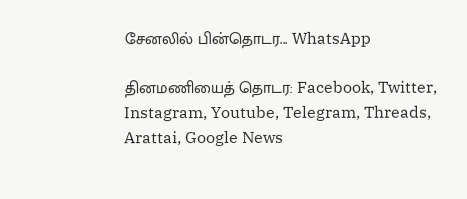சேனலில் பின்தொடர... WhatsApp

தினமணியைத் தொடர: Facebook, Twitter, Instagram, Youtube, Telegram, Threads, Arattai, Google News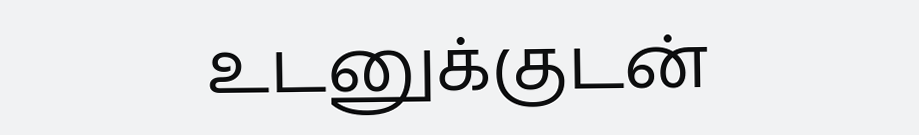உடனுக்குடன்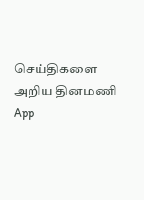செய்திகளை அறிய தினமணி App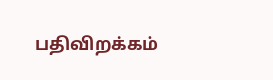பதிவிறக்கம்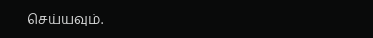செய்யவும்.